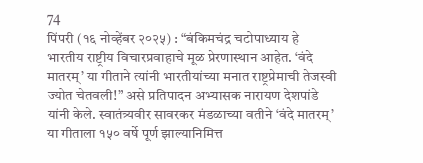74
पिंपरी (१६ नोव्हेंबर २०२५) : “बंकिमचंद्र चटोपाध्याय हे भारतीय राष्ट्रीय विचारप्रवाहाचे मूळ प्रेरणास्थान आहेत. ‘वंदे मातरम्’ या गीताने त्यांनी भारतीयांच्या मनात राष्ट्रप्रेमाची तेजस्वी ज्योत चेतवली!” असे प्रतिपादन अभ्यासक नारायण देशपांडे यांनी केले. स्वातंत्र्यवीर सावरकर मंडळाच्या वतीने ‘वंदे मातरम्’ या गीताला १५० वर्षे पूर्ण झाल्यानिमित्त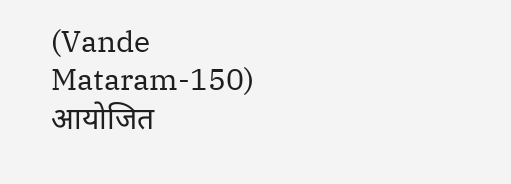(Vande Mataram-150)
आयोजित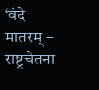‘वंदे मातरम् – राष्ट्रचेतना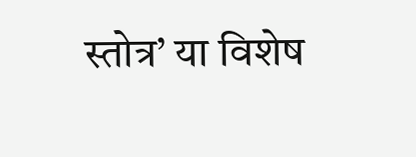स्तोत्र’ या विशेष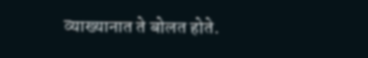व्याख्यानात ते बोलत होते.